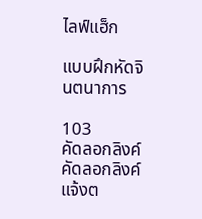ไลฟ์แฮ็ก

แบบฝึกหัดจินตนาการ

103
คัดลอกลิงค์
คัดลอกลิงค์
แจ้งต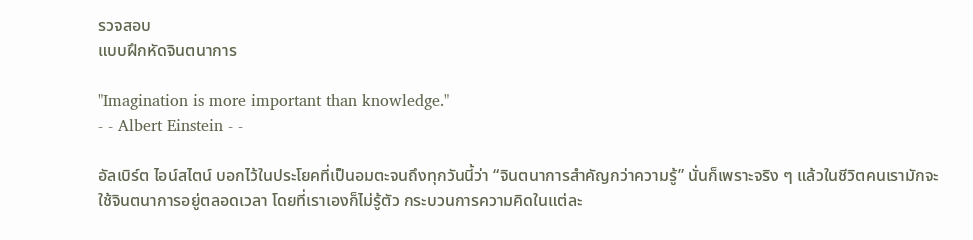รวจสอบ
แบบฝึกหัดจินตนาการ

"Imagination is more important than knowledge."
- - Albert Einstein - -

อัลเบิร์ต ไอน์สไตน์ บอกไว้ในประโยคที่เป็นอมตะจนถึงทุกวันนี้ว่า “จินตนาการสำคัญกว่าความรู้” นั่นก็เพราะจริง ๆ แล้วในชีวิตคนเรามักจะใช้จินตนาการอยู่ตลอดเวลา โดยที่เราเองก็ไม่รู้ตัว กระบวนการความคิดในแต่ละ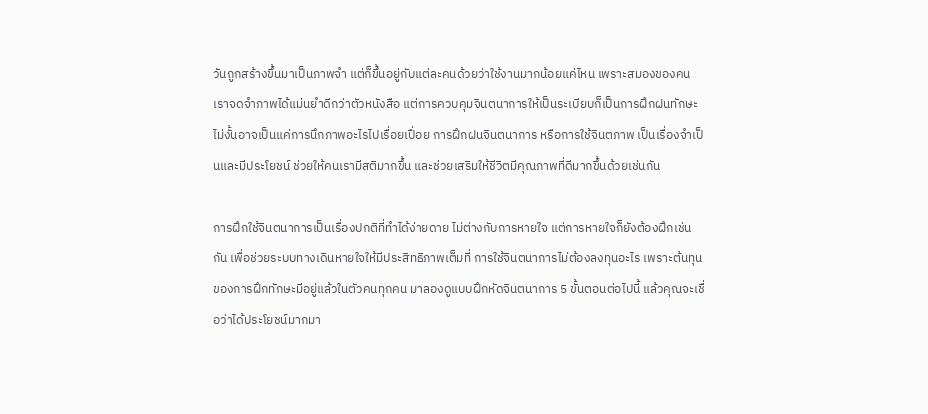วันถูกสร้างขึ้นมาเป็นภาพจำ แต่ก็ขึ้นอยู่กับแต่ละคนด้วยว่าใช้งานมากน้อยแค่ไหน เพราะสมองของคนเราจดจำภาพได้แม่นยำดีกว่าตัวหนังสือ แต่การควบคุมจินตนาการให้เป็นระเบียบก็เป็นการฝึกฝนทักษะ ไม่งั้นอาจเป็นแค่การนึกภาพอะไรไปเรื่อยเปื่อย การฝึกฝนจินตนาการ หรือการใช้จินตภาพ เป็นเรื่องจำเป็นและมีประโยชน์ ช่วยให้คนเรามีสติมากขึ้น และช่วยเสริมให้ชีวิตมีคุณภาพที่ดีมากขึ้นด้วยเช่นกัน

การฝึกใช้จินตนาการเป็นเรื่องปกติที่ทำได้ง่ายดาย ไม่ต่างกับการหายใจ แต่การหายใจก็ยังต้องฝึกเช่นกัน เพื่อช่วยระบบทางเดินหายใจให้มีประสิทธิภาพเต็มที่ การใช้จินตนาการไม่ต้องลงทุนอะไร เพราะต้นทุนของการฝึกทักษะมีอยู่แล้วในตัวคนทุกคน มาลองดูแบบฝึกหัดจินตนาการ 5 ขั้นตอนต่อไปนี้ แล้วคุณจะเชื่อว่าได้ประโยชน์มากมา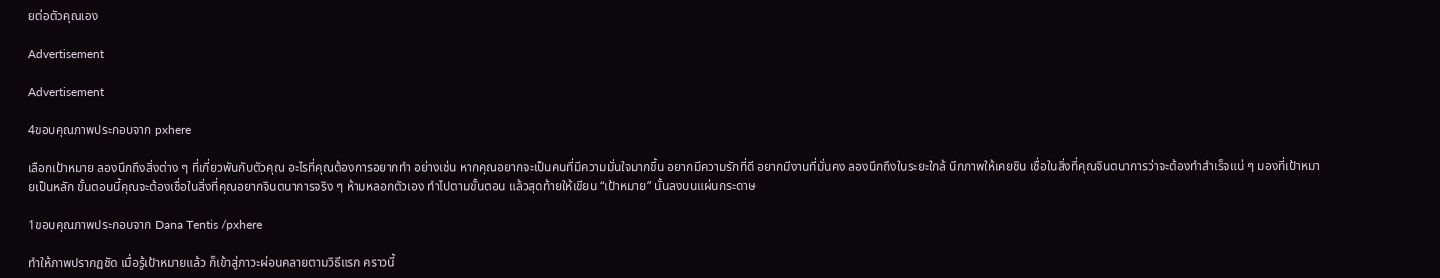ยต่อตัวคุณเอง

Advertisement

Advertisement

4ขอบคุณภาพประกอบจาก pxhere

เลือกเป้าหมาย ลองนึกถึงสิ่งต่าง ๆ ที่เกี่ยวพันกับตัวคุณ อะไรที่คุณต้องการอยากทำ อย่างเช่น หากคุณอยากจะเป็นคนที่มีความมั่นใจมากขึ้น อยากมีความรักที่ดี อยากมีงานที่มั่นคง ลองนึกถึงในระยะใกล้ นึกภาพให้เคยชิน เชื่อในสิ่งที่คุณจินตนาการว่าจะต้องทำสำเร็จแน่ ๆ มองที่เป้าหมายเป็นหลัก ขั้นตอนนี้คุณจะต้องเชื่อในสิ่งที่คุณอยากจินตนาการจริง ๆ ห้ามหลอกตัวเอง ทำไปตามขั้นตอน แล้วสุดท้ายให้เขียน “เป้าหมาย” นั้นลงบนแผ่นกระดาษ

1ขอบคุณภาพประกอบจาก Dana Tentis /pxhere

ทำให้ภาพปรากฏชัด เมื่อรู้เป้าหมายแล้ว ก็เข้าสู่ภาวะผ่อนคลายตามวิธีแรก คราวนี้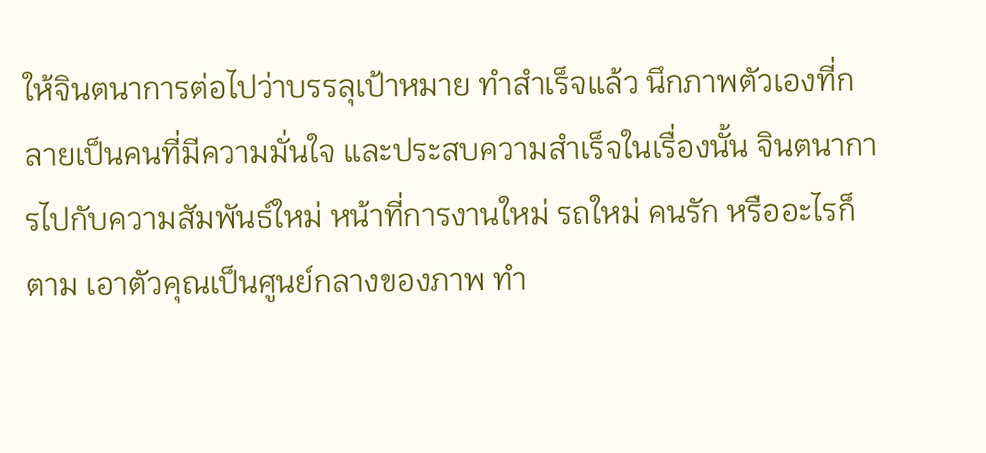ให้จินตนาการต่อไปว่าบรรลุเป้าหมาย ทำสำเร็จแล้ว นึกภาพตัวเองที่กลายเป็นคนที่มีความมั่นใจ และประสบความสำเร็จในเรื่องนั้น จินตนาการไปกับความสัมพันธ์ใหม่ หน้าที่การงานใหม่ รถใหม่ คนรัก หรืออะไรก็ตาม เอาตัวคุณเป็นศูนย์กลางของภาพ ทำ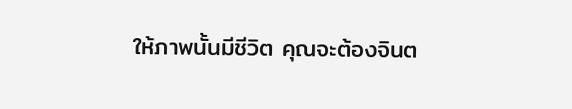ให้ภาพนั้นมีชีวิต คุณจะต้องจินต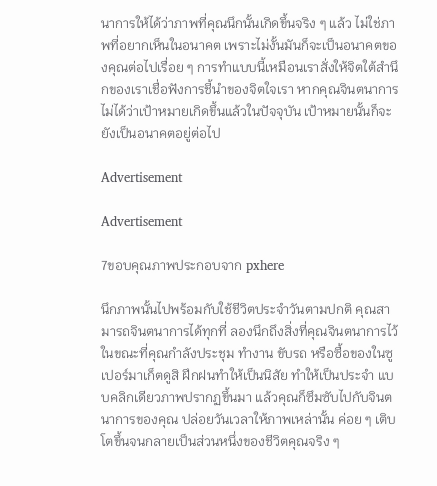นาการให้ได้ว่าภาพที่คุณนึกนั้นเกิดขึ้นจริง ๆ แล้ว ไม่ใช่ภาพที่อยากเห็นในอนาคต เพราะไม่งั้นมันก็จะเป็นอนาคตของคุณต่อไปเรื่อย ๆ การทำแบบนี้เหมือนเราสั่งให้จิตใต้สำนึกของเราเชื่อฟังการชี้นำของจิตใจเรา หากคุณจินตนาการไม่ได้ว่าเป้าหมายเกิดขึ้นแล้วในปัจจุบัน เป้าหมายนั้นก็จะยังเป็นอนาคตอยู่ต่อไป

Advertisement

Advertisement

7ขอบคุณภาพประกอบจาก pxhere

นึกภาพนั้นไปพร้อมกับใช้ชีวิตประจำวันตามปกติ คุณสามารถจินตนาการได้ทุกที่ ลองนึกถึงสิ่งที่คุณจินตนาการไว้ในขณะที่คุณกำลังประชุม ทำงาน ขับรถ หรือซื้อของในซูเปอร์มาเก็ตดูสิ ฝึกฝนทำให้เป็นนิสัย ทำให้เป็นประจำ แบบคลิกเดียวภาพปรากฏขึ้นมา แล้วคุณก็ซึมซับไปกับจินตนาการของคุณ ปล่อยวันเวลาให้ภาพเหล่านั้น ค่อย ๆ เติบโตขึ้นจนกลายเป็นส่วนหนึ่งของชีวิตคุณจริง ๆ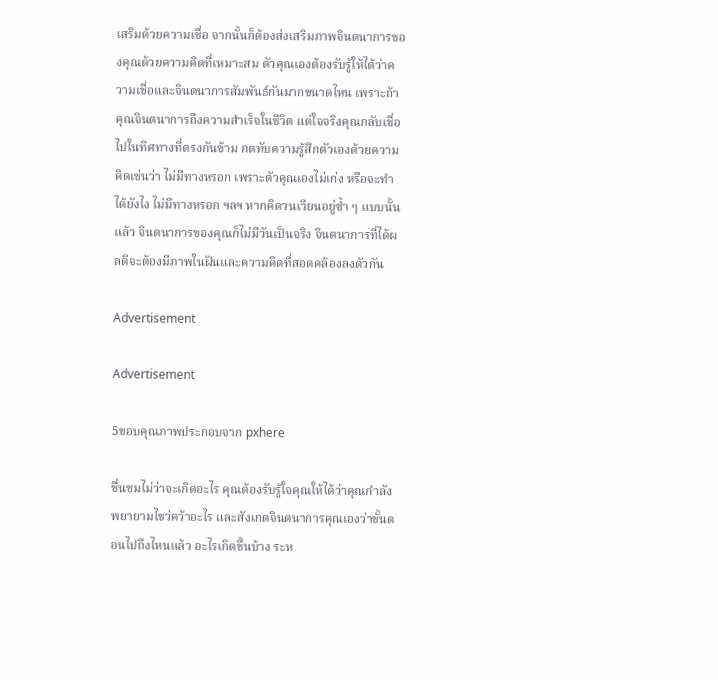เสริมด้วยความเชื่อ จากนั้นก็ต้องส่งเสริมภาพจินตนาการของคุณด้วยความคิดที่เหมาะสม ตัวคุณเองต้องรับรู้ให้ได้ว่าความเชื่อและจินตนาการสัมพันธ์กันมากขนาดไหน เพราะถ้าคุณจินตนาการถึงความสำเร็จในชีวิต แต่ใจจริงคุณกลับเชื่อไปในทิศทางที่ตรงกันข้าม กดทับความรู้สึกตัวเองด้วยความคิดเช่นว่า ไม่มีทางหรอก เพราะตัวคุณเองไม่เก่ง หรือจะทำได้ยังไง ไม่มีทางหรอก ฯลฯ หากคิดวนเวียนอยู่ซ้ำ ๆ แบบนั้นแล้ว จินตนาการของคุณก็ไม่มีวันเป็นจริง จินตนาการที่ได้ผลดีจะต้องมีภาพในฝันและความคิดที่สอดคล้องลงตัวกัน

Advertisement

Advertisement

5ขอบคุณภาพประกอบจาก pxhere

ชื่นชมไม่ว่าจะเกิดอะไร คุณต้องรับรู้ใจคุณให้ได้ว่าคุณกำลังพยายามไขว่คว้าอะไร และสังเกตจินตนาการคุณเองว่าขั้นตอนไปถึงไหนแล้ว อะไรเกิดขึ้นบ้าง ระห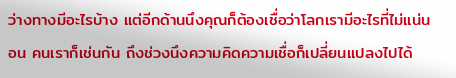ว่างทางมีอะไรบ้าง แต่อีกด้านนึงคุณก็ต้องเชื่อว่าโลกเรามีอะไรที่ไม่แน่นอน คนเราก็เช่นกัน ถึงช่วงนึงความคิดความเชื่อก็เปลี่ยนแปลงไปได้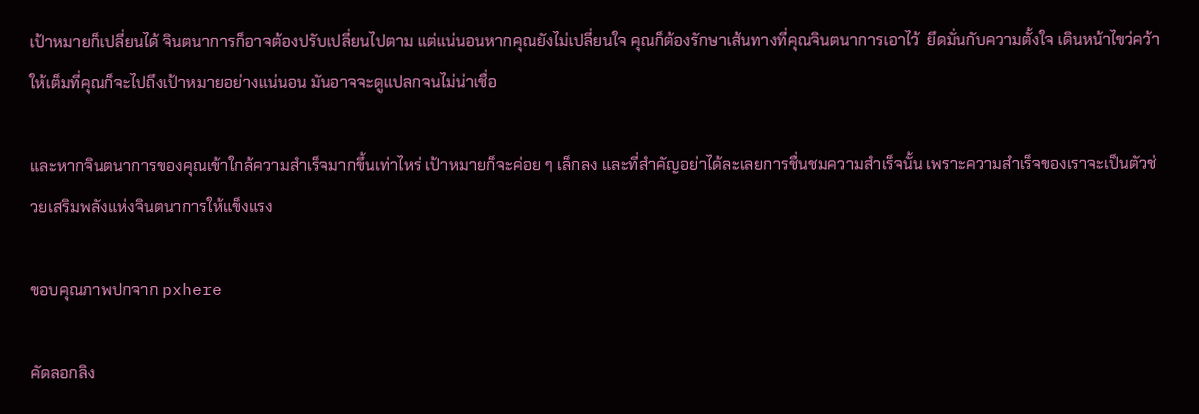เป้าหมายก็เปลี่ยนได้ จินตนาการก็อาจต้องปรับเปลี่ยนไปตาม แต่แน่นอนหากคุณยังไม่เปลี่ยนใจ คุณก็ต้องรักษาเส้นทางที่คุณจินตนาการเอาไว้  ยึดมั่นกับความตั้งใจ เดินหน้าไขว่คว้าให้เต็มที่คุณก็จะไปถึงเป้าหมายอย่างแน่นอน มันอาจจะดูแปลกจนไม่น่าเชื่อ

และหากจินตนาการของคุณเข้าใกล้ความสำเร็จมากขึ้นเท่าไหร่ เป้าหมายก็จะค่อย ๆ เล็กลง และที่สำคัญอย่าได้ละเลยการชื่นชมความสำเร็จนั้น เพราะความสำเร็จของเราจะเป็นตัวช่วยเสริมพลังแห่งจินตนาการให้แข็งแรง

ขอบคุณภาพปกจาก pxhere

คัดลอกลิง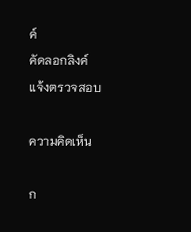ค์
คัดลอกลิงค์
แจ้งตรวจสอบ

ความคิดเห็น

ก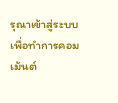รุณาเข้าสู่ระบบเพื่อทำการคอมเม้นต์